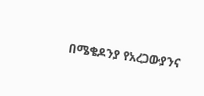በሜቄዶንያ የአረጋውያንና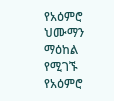የአዕምሮ ህሙማን ማዕከል የሚገኙ የአዕምሮ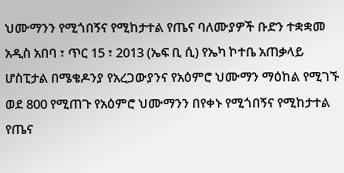ህሙማንን የሚጎበኝና የሚከታተል የጤና ባለሙያዎች ቡድን ተቋቋመ
አዲስ አበባ ፣ ጥር 15 ፣ 2013 (ኤፍ ቢ ሲ) የኤካ ኮተቤ አጠቃላይ ሆስፒታል በሜቄዶንያ የአረጋውያንና የአዕምሮ ህሙማን ማዕከል የሚገኙ ወደ 800 የሚጠጉ የአዕምሮ ህሙማንን በየቀኑ የሚጎበኝና የሚከታተል የጤና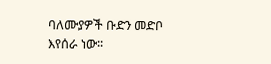ባለሙያዎች ቡድን መድቦ እየሰራ ነው፡፡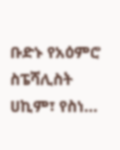ቡድኑ የአዕምሮ ስፔሻሊስት ሀኪም፣ የስነ…